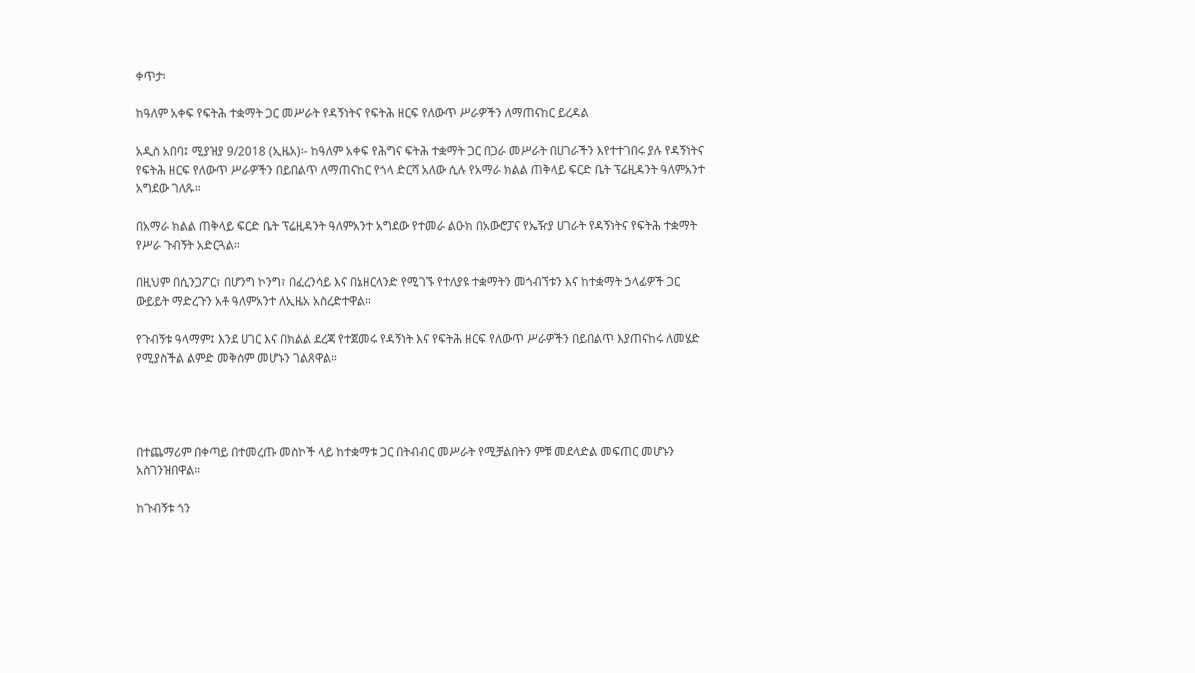ቀጥታ፡

ከዓለም አቀፍ የፍትሕ ተቋማት ጋር መሥራት የዳኝነትና የፍትሕ ዘርፍ የለውጥ ሥራዎችን ለማጠናከር ይረዳል

አዲስ አበባ፤ ሚያዝያ 9/2018 (ኢዜአ)፡- ከዓለም አቀፍ የሕግና ፍትሕ ተቋማት ጋር በጋራ መሥራት በሀገራችን እየተተገበሩ ያሉ የዳኝነትና የፍትሕ ዘርፍ የለውጥ ሥራዎችን በይበልጥ ለማጠናከር የጎላ ድርሻ አለው ሲሉ የአማራ ክልል ጠቅላይ ፍርድ ቤት ፕሬዚዳንት ዓለምአንተ አግደው ገለጹ።

በአማራ ክልል ጠቅላይ ፍርድ ቤት ፕሬዚዳንት ዓለምአንተ አግደው የተመራ ልዑክ በአውሮፓና የኤዥያ ሀገራት የዳኝነትና የፍትሕ ተቋማት የሥራ ጉብኝት አድርጓል።

በዚህም በሲንጋፖር፣ በሆንግ ኮንግ፣ በፈረንሳይ እና በኔዘርላንድ የሚገኙ የተለያዩ ተቋማትን መጎብኘቱን እና ከተቋማት ኃላፊዎች ጋር ውይይት ማድረጉን አቶ ዓለምአንተ ለኢዜአ አስረድተዋል።

የጉብኝቱ ዓላማም፤ እንደ ሀገር እና በክልል ደረጃ የተጀመሩ የዳኝነት እና የፍትሕ ዘርፍ የለውጥ ሥራዎችን በይበልጥ እያጠናከሩ ለመሄድ የሚያስችል ልምድ መቅሰም መሆኑን ገልጸዋል።




በተጨማሪም በቀጣይ በተመረጡ መስኮች ላይ ከተቋማቱ ጋር በትብብር መሥራት የሚቻልበትን ምቹ መደላድል መፍጠር መሆኑን አስገንዝበዋል።

ከጉብኝቱ ጎን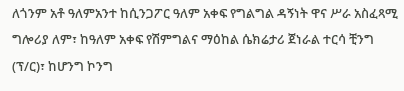ለጎንም አቶ ዓለምአንተ ከሲንጋፖር ዓለም አቀፍ የግልግል ዳኝነት ዋና ሥራ አስፈጻሚ ግሎሪያ ለም፣ ከዓለም አቀፍ የሽምግልና ማዕከል ሴክሬታሪ ጀነራል ተርሳ ቺንግ (ፕ/ር)፣ ከሆንግ ኮንግ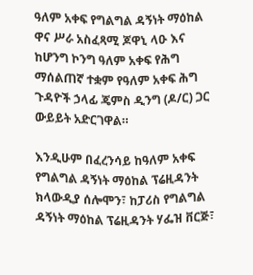ዓለም አቀፍ የግልግል ዳኝነት ማዕከል ዋና ሥራ አስፈጻሚ ጆዋኒ ላዑ እና ከሆንግ ኮንግ ዓለም አቀፍ የሕግ ማሰልጠኛ ተቋም የዓለም አቀፍ ሕግ ጉዳዮች ኃላፊ ጄምስ ዲንግ (ዶ/ር) ጋር ውይይት አድርገዋል።

እንዲሁም በፈረንሳይ ከዓለም አቀፍ የግልግል ዳኝነት ማዕከል ፕሬዚዳንት ክላውዲያ ሰሎሞን፣ ከፓሪስ የግልግል ዳኝነት ማዕከል ፕሬዚዳንት ሃፌዝ ቨርጅ፣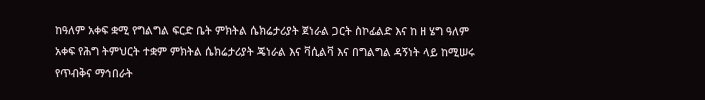ከዓለም አቀፍ ቋሚ የግልግል ፍርድ ቤት ምክትል ሴክሬታሪያት ጀነራል ጋርት ስኮፊልድ እና ከ ዘ ሄግ ዓለም አቀፍ የሕግ ትምህርት ተቋም ምክትል ሴክሬታሪያት ጄነራል እና ቫሲልቫ እና በግልግል ዳኝነት ላይ ከሚሠሩ የጥብቅና ማኅበራት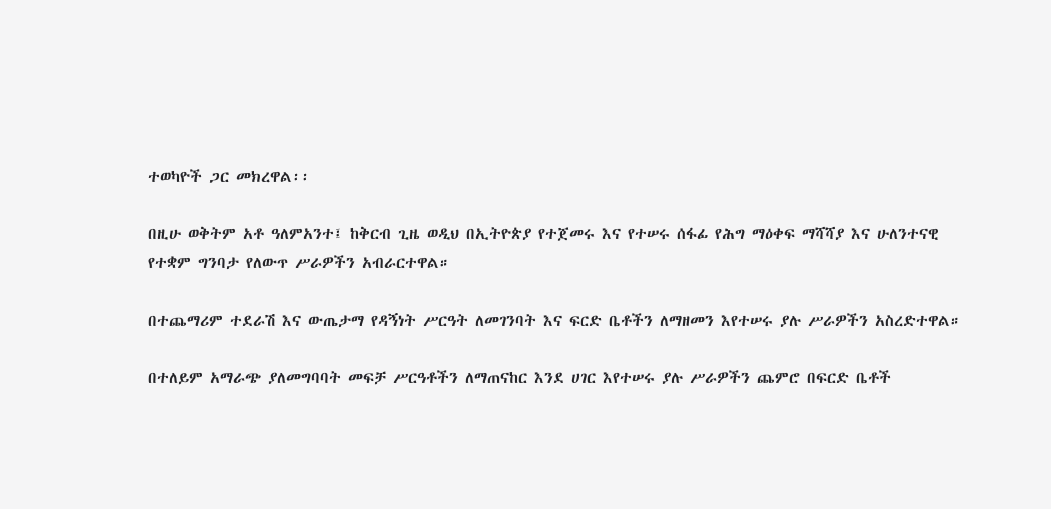ተወካዮች ጋር መክረዋል፡፡

በዚሁ ወቅትም አቶ ዓለምአንተ፤ ከቅርብ ጊዜ ወዲህ በኢትዮጵያ የተጀመሩ እና የተሠሩ ሰፋፊ የሕግ ማዕቀፍ ማሻሻያ እና ሁለንተናዊ የተቋም ግንባታ የለውጥ ሥራዎችን አብራርተዋል።

በተጨማሪም ተደራሽ እና ውጤታማ የዳኝነት ሥርዓት ለመገንባት እና ፍርድ ቤቶችን ለማዘመን እየተሠሩ ያሉ ሥራዎችን አስረድተዋል።

በተለይም አማራጭ ያለመግባባት መፍቻ ሥርዓቶችን ለማጠናከር እንደ ሀገር እየተሠሩ ያሉ ሥራዎችን ጨምሮ በፍርድ ቤቶች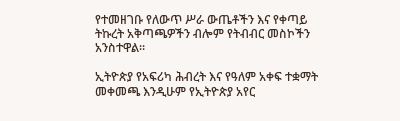የተመዘገቡ የለውጥ ሥራ ውጤቶችን እና የቀጣይ ትኩረት አቅጣጫዎችን ብሎም የትብብር መስኮችን አንስተዋል።

ኢትዮጵያ የአፍሪካ ሕብረት እና የዓለም አቀፍ ተቋማት መቀመጫ እንዲሁም የኢትዮጵያ አየር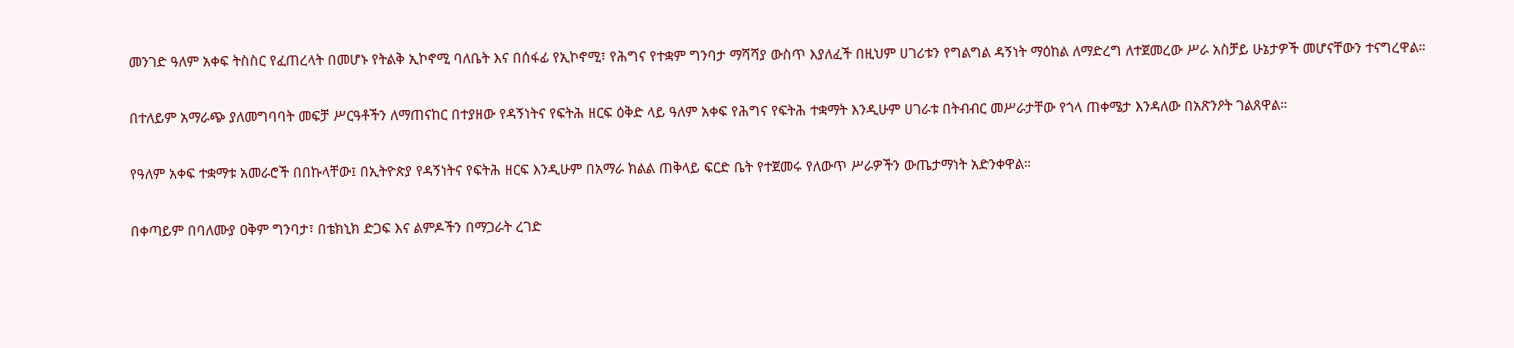መንገድ ዓለም አቀፍ ትስስር የፈጠረላት በመሆኑ የትልቅ ኢኮኖሚ ባለቤት እና በሰፋፊ የኢኮኖሚ፣ የሕግና የተቋም ግንባታ ማሻሻያ ውስጥ እያለፈች በዚህም ሀገሪቱን የግልግል ዳኝነት ማዕከል ለማድረግ ለተጀመረው ሥራ አስቻይ ሁኔታዎች መሆናቸውን ተናግረዋል።

በተለይም አማራጭ ያለመግባባት መፍቻ ሥርዓቶችን ለማጠናከር በተያዘው የዳኝነትና የፍትሕ ዘርፍ ዕቅድ ላይ ዓለም አቀፍ የሕግና የፍትሕ ተቋማት እንዲሁም ሀገራቱ በትብብር መሥራታቸው የጎላ ጠቀሜታ እንዳለው በአጽንዖት ገልጸዋል።

የዓለም አቀፍ ተቋማቱ አመራሮች በበኩላቸው፤ በኢትዮጵያ የዳኝነትና የፍትሕ ዘርፍ እንዲሁም በአማራ ክልል ጠቅላይ ፍርድ ቤት የተጀመሩ የለውጥ ሥራዎችን ውጤታማነት አድንቀዋል።

በቀጣይም በባለሙያ ዐቅም ግንባታ፣ በቴክኒክ ድጋፍ እና ልምዶችን በማጋራት ረገድ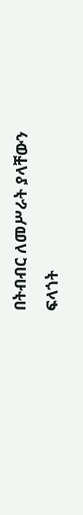በትብብር ለመሥራት ያላቸውን ፍላጎት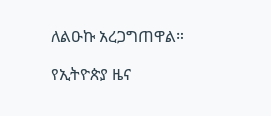ለልዑኩ አረጋግጠዋል።

የኢትዮጵያ ዜና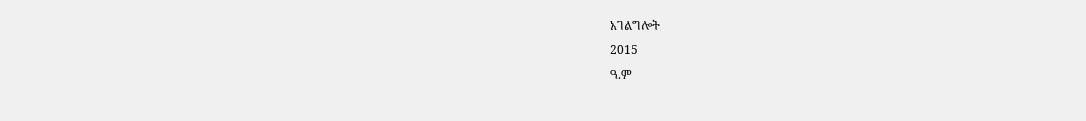አገልግሎት
2015
ዓ.ም